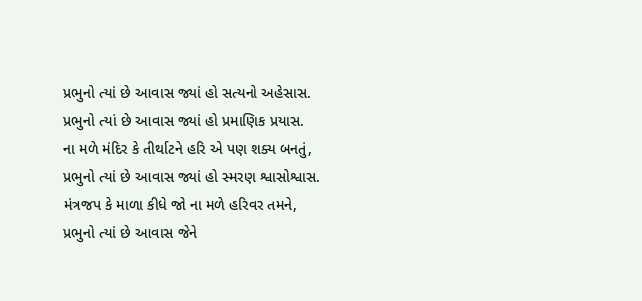પ્રભુનો ત્યાં છે આવાસ જ્યાં હો સત્યનો અહેસાસ.
પ્રભુનો ત્યાં છે આવાસ જ્યાં હો પ્રમાણિક પ્રયાસ.
ના મળે મંદિર કે તીર્થાટને હરિ એ પણ શક્ય બનતું,
પ્રભુનો ત્યાં છે આવાસ જ્યાં હો સ્મરણ શ્વાસોશ્વાસ.
મંત્રજપ કે માળા કીધે જો ના મળે હરિવર તમને,
પ્રભુનો ત્યાં છે આવાસ જેને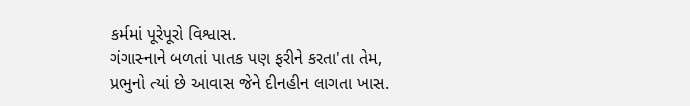કર્મમાં પૂરેપૂરો વિશ્વાસ.
ગંગાસ્નાને બળતાં પાતક પણ ફરીને કરતા'તા તેમ,
પ્રભુનો ત્યાં છે આવાસ જેને દીનહીન લાગતા ખાસ.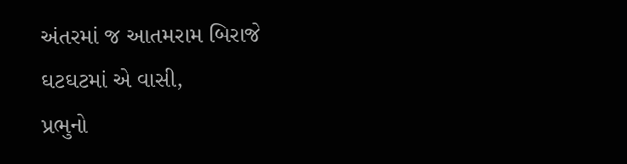અંતરમાં જ આતમરામ બિરાજે ઘટઘટમાં એ વાસી,
પ્રભુનો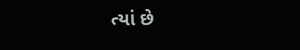ત્યાં છે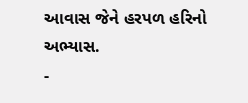આવાસ જેને હરપળ હરિનો અભ્યાસ.
-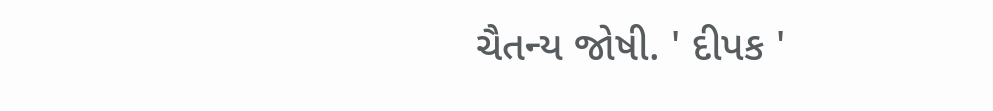ચૈતન્ય જોષી. ' દીપક '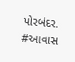પોરબંદર.
#આવાસ